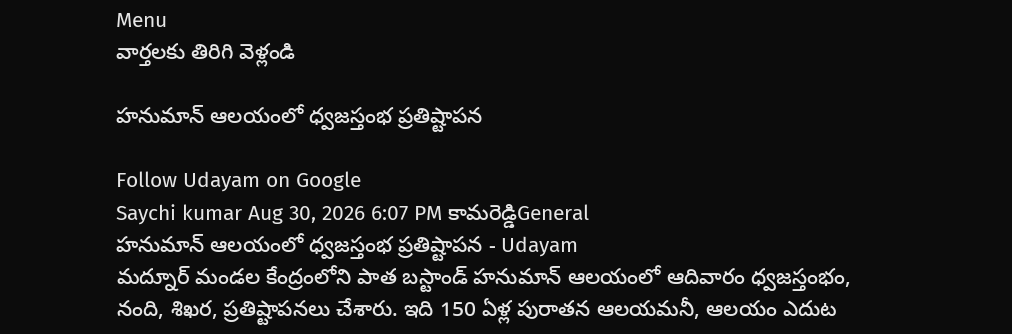Menu
వార్తలకు తిరిగి వెళ్లండి

హనుమాన్‌ ఆలయంలో ధ్వజస్తంభ ప్రతిష్టాపన

Follow Udayam on Google
Saychi kumar Aug 30, 2026 6:07 PM కామరెడ్డిGeneral
హనుమాన్‌ ఆలయంలో ధ్వజస్తంభ ప్రతిష్టాపన - Udayam
మద్నూర్ మండల కేంద్రంలోని పాత బస్టాండ్ హనుమాన్ ఆలయంలో ఆదివారం ధ్వజస్తంభం, నంది, శిఖర, ప్రతిష్టాపనలు చేశారు. ఇది 150 ఏళ్ల పురాతన ఆలయమనీ, ఆలయం ఎదుట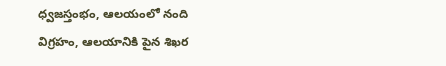ధ్వజస్తంభం, ఆలయంలో నంది విగ్రహం, ఆలయానికి పైన శిఖర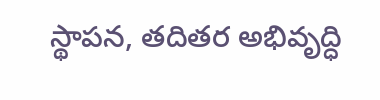స్థాపన, తదితర అభివృద్ధి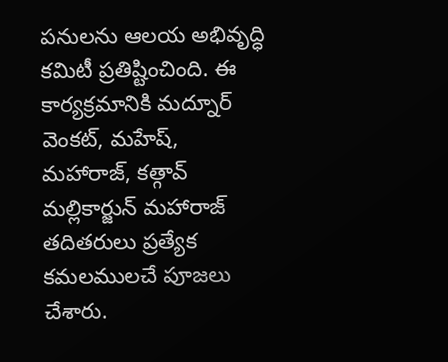పనులను ఆలయ అభివృద్ధి కమిటీ ప్రతిష్టించింది. ఈ కార్యక్రమానికి మద్నూర్ వెంకట్, మహేష్, మహారాజ్, కత్గావ్ మల్లికార్జున్ మహారాజ్ తదితరులు ప్రత్యేక కమలములచే పూజలు చేశారు.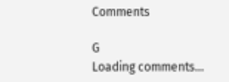Comments

G
Loading comments...